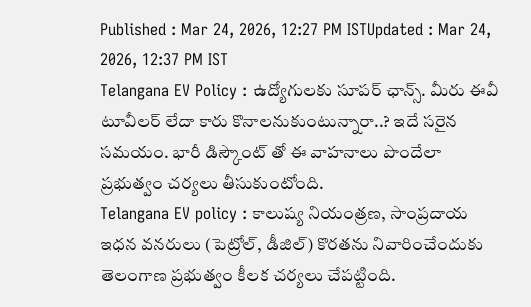Published : Mar 24, 2026, 12:27 PM ISTUpdated : Mar 24, 2026, 12:37 PM IST
Telangana EV Policy : ఉద్యోగులకు సూపర్ ఛాన్స్. మీరు ఈవీ టూవీలర్ లేదా కారు కొనాలనుకుంటున్నారా..? ఇదే సరైన సమయం. భారీ డిస్కౌంట్ తో ఈ వాహనాలు పొందేలా ప్రభుత్వం చర్యలు తీసుకుంటోంది.
Telangana EV policy : కాలుష్య నియంత్రణ, సాంప్రదాయ ఇధన వనరులు (పెట్రోల్, డీజిల్) కొరతను నివారించేందుకు తెలంగాణ ప్రభుత్వం కీలక చర్యలు చేపట్టింది.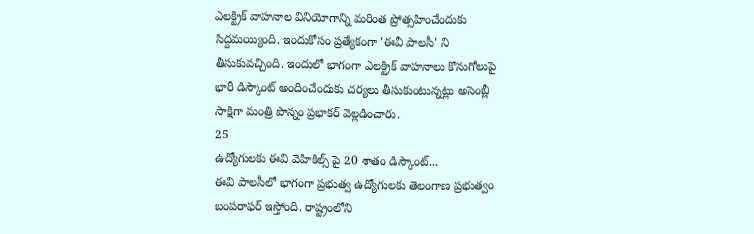ఎలక్ట్రిక్ వాహనాల వినియోగాన్ని మరింత ప్రోత్సహించేందుకు సిద్దమయ్యింది. ఇందుకోసం ప్రత్యేకంగా 'ఈవీ పాలసీ' ని తీసుకువచ్చింది. ఇందులో భాగంగా ఎలక్ట్రిక్ వాహనాలు కొనుగోలుపై భారీ డిస్కౌంట్ అందించేందుకు చర్యలు తీసుకుంటున్నట్లు అసెంబ్లీ సాక్షిగా మంత్రి పొన్నం ప్రభాకర్ వెల్లడించారు.
25
ఉద్యోగులకు ఈవి వెహికిల్స్ పై 20 శాతం డిస్కౌంట్...
ఈవి పాలసీలో భాగంగా ప్రభుత్వ ఉద్యోగులకు తెలంగాణ ప్రభుత్వం బంపరాఫర్ ఇస్తోంది. రాష్ట్రంలోని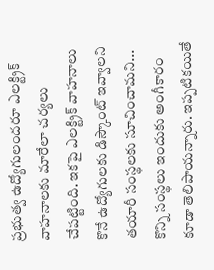ప్రభుత్వ ఉద్యోగులందరూ ఎలక్ట్రిక్ వాహనాలకు మారేలా చర్యలు చేపట్టింది. ఇకపై ఎలక్ట్రిక్ వాహనాలు కొనే ఉద్యోగులకు డిస్కౌంట్ ఇవ్వాలని తయారీ సంస్థలకు సూచించామని... కొన్ని సంస్థలు ఇందుకు అంగీకారం కూడా తెలిపాయన్నారు. ఇప్పటికయితే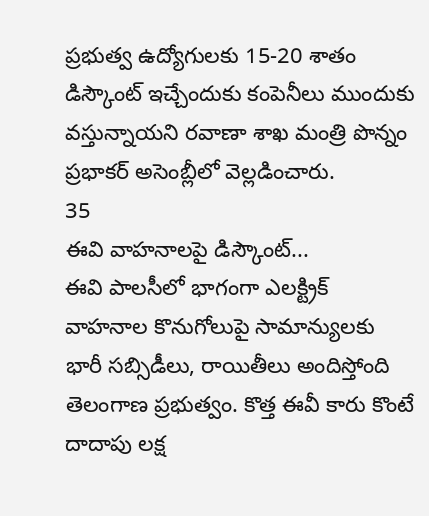ప్రభుత్వ ఉద్యోగులకు 15-20 శాతం డిస్కౌంట్ ఇచ్చేందుకు కంపెనీలు ముందుకు వస్తున్నాయని రవాణా శాఖ మంత్రి పొన్నం ప్రభాకర్ అసెంబ్లీలో వెల్లడించారు.
35
ఈవి వాహనాలపై డిస్కౌంట్...
ఈవి పాలసీలో భాగంగా ఎలక్ట్రిక్ వాహనాల కొనుగోలుపై సామాన్యులకు భారీ సబ్సిడీలు, రాయితీలు అందిస్తోంది తెలంగాణ ప్రభుత్వం. కొత్త ఈవీ కారు కొంటే దాదాపు లక్ష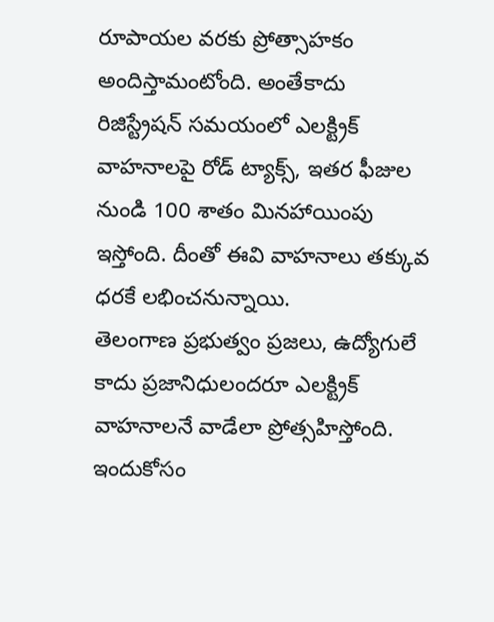రూపాయల వరకు ప్రోత్సాహకం అందిస్తామంటోంది. అంతేకాదు రిజిస్ట్రేషన్ సమయంలో ఎలక్ట్రిక్ వాహనాలపై రోడ్ ట్యాక్స్, ఇతర ఫీజుల నుండి 100 శాతం మినహాయింపు ఇస్తోంది. దీంతో ఈవి వాహనాలు తక్కువ ధరకే లభించనున్నాయి.
తెలంగాణ ప్రభుత్వం ప్రజలు, ఉద్యోగులే కాదు ప్రజానిధులందరూ ఎలక్ట్రిక్ వాహనాలనే వాడేలా ప్రోత్సహిస్తోంది. ఇందుకోసం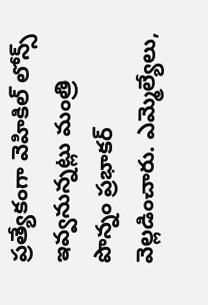ప్రత్యేకంగా వెహికిల్ లోన్స్ ఇవ్వనున్నట్లు మంత్రి పొన్నం ప్రభాకర్ వెల్లడించారు. ఎమ్మెల్యేలు,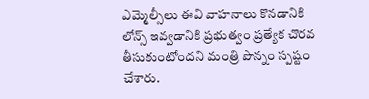ఎమ్మెల్సీలు ఈవి వాహనాలు కొనడానికి లోన్స్ ఇవ్వడానికి ప్రభుత్వం ప్రత్యేక చొరవ తీసుకుంటోందని మంత్రి పొన్నం స్పష్టం చేశారు.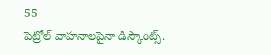55
పెట్రోల్ వాహనాలపైనా డిస్కౌంట్స్.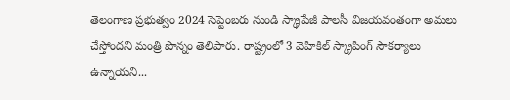తెలంగాణ ప్రభుత్వం 2024 సెప్టెంబరు నుండి స్క్రాపేజీ పాలసీ విజయవంతంగా అమలు చేస్తోందని మంత్రి పొన్నం తెలిపారు. రాష్ట్రంలో 3 వెహికిల్ స్క్రాపింగ్ సౌకర్యాలు ఉన్నాయని...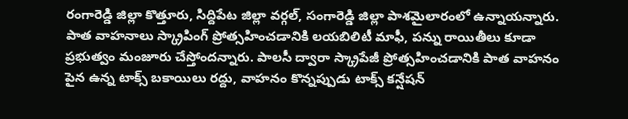రంగారెడ్డి జిల్లా కొత్తూరు, సిద్దిపేట జిల్లా వర్గల్, సంగారెడ్డి జిల్లా పాశమైలారంలో ఉన్నాయన్నారు.
పాత వాహనాలు స్క్రాపింగ్ ప్రోత్సహించడానికి లయబిలిటీ మాఫీ, పన్ను రాయితీలు కూడా ప్రభుత్వం మంజూరు చేస్తోందన్నారు. పాలసీ ద్వారా స్క్రాపేజీ ప్రోత్సహించడానికి పాత వాహనం పైన ఉన్న టాక్స్ బకాయిలు రద్దు, వాహనం కొన్నప్పుడు టాక్స్ కన్షేషన్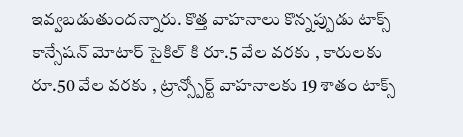ఇవ్వబడుతుందన్నారు. కొత్త వాహనాలు కొన్నప్పుడు టాక్స్ కాన్సేషన్ మోటార్ సైకిల్ కి రూ.5 వేల వరకు , కారులకు రూ.50 వేల వరకు , ట్రాన్స్పోర్ట్ వాహనాలకు 19 శాతం టాక్స్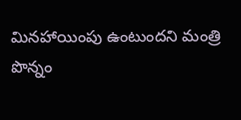మినహాయింపు ఉంటుందని మంత్రి పొన్నం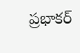ప్రభాకర్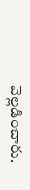వెల్లడించారు.